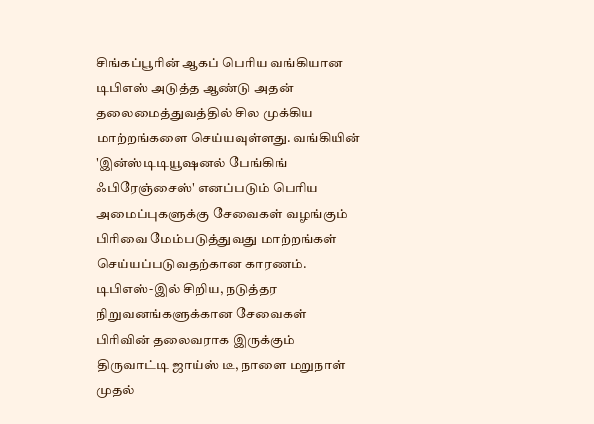சிங்கப்பூரின் ஆகப் பெரிய வங்கியான டிபிஎஸ் அடுத்த ஆண்டு அதன் தலைமைத்துவத்தில் சில முக்கிய மாற்றங்களை செய்யவுள்ளது. வங்கியின் 'இன்ஸ்டிடியூஷனல் பேங்கிங் ஃபிரேஞ்சைஸ்' எனப்படும் பெரிய அமைப்புகளுக்கு சேவைகள் வழங்கும் பிரிவை மேம்படுத்துவது மாற்றங்கள் செய்யப்படுவதற்கான காரணம்.
டிபிஎஸ்-இல் சிறிய, நடுத்தர நிறுவனங்களுக்கான சேவைகள் பிரிவின் தலைவராக இருக்கும் திருவாட்டி ஜாய்ஸ் டீ, நாளை மறுநாள் முதல்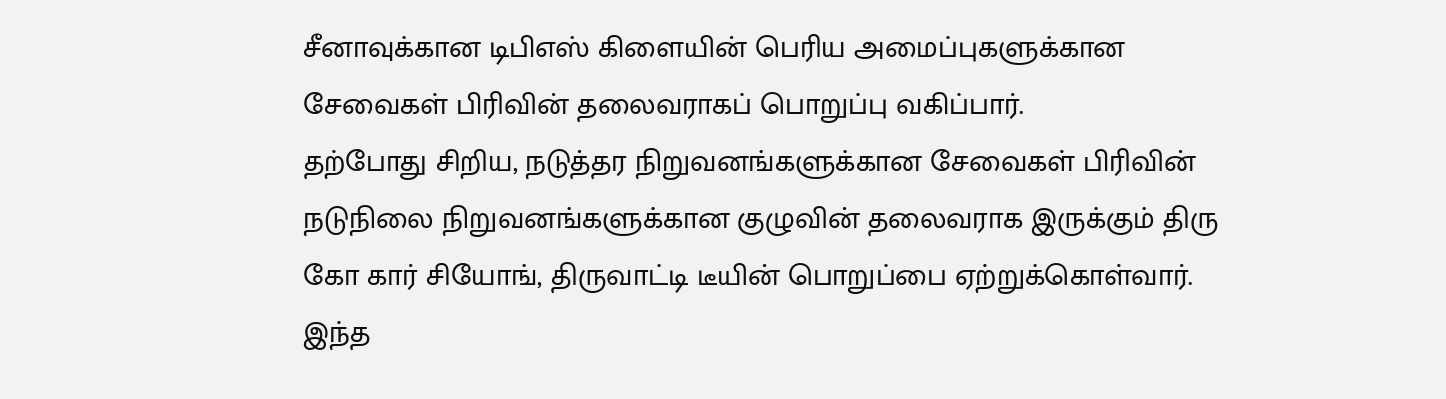சீனாவுக்கான டிபிஎஸ் கிளையின் பெரிய அமைப்புகளுக்கான சேவைகள் பிரிவின் தலைவராகப் பொறுப்பு வகிப்பார்.
தற்போது சிறிய, நடுத்தர நிறுவனங்களுக்கான சேவைகள் பிரிவின் நடுநிலை நிறுவனங்களுக்கான குழுவின் தலைவராக இருக்கும் திரு கோ கார் சியோங், திருவாட்டி டீயின் பொறுப்பை ஏற்றுக்கொள்வார். இந்த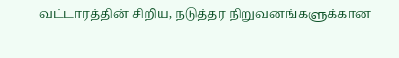வட்டாரத்தின் சிறிய, நடுத்தர நிறுவனங்களுக்கான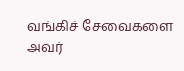வங்கிச் சேவைகளை அவர்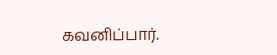கவனிப்பார்.